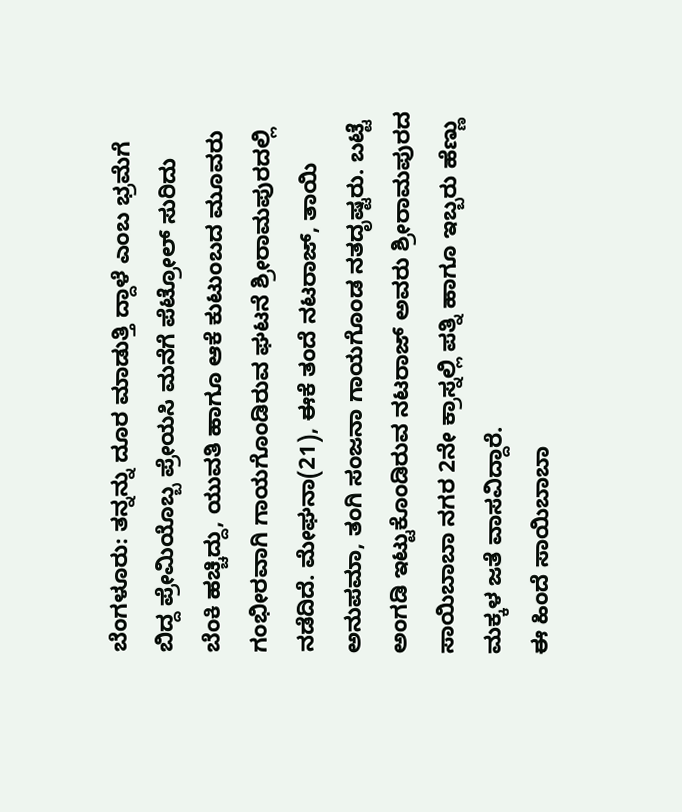ಬೆಂಗಳೂರು: ತನ್ನನ್ನು ದೂರ ಮಾಡುತ್ತಿ ದ್ದಾಳೆ ಎಂಬ ಭ್ರಮೆಗೆ ಬಿದ್ದ ಪ್ರೇಮಿಯೊಬ್ಬ ಪ್ರೇಯಸಿ ಮನೆಗೆ ಪೆಟ್ರೋಲ್ ಸುರಿದು ಬೆಂಕಿ ಹಚ್ಚಿದ್ದು, ಯುವತಿ ಹಾಗೂ ಆಕೆ ಕುಟುಂಬದ ಮೂವರು ಗಂಭೀರವಾಗಿ ಗಾಯಗೊಂಡಿರುವ ಘಟನೆ ಶ್ರೀರಾಮಪುರದಲ್ಲಿ ನಡೆದಿದೆ. ಮೇಘನಾ(21), ಈಕೆ ತಂದೆ ನಟರಾಜ್, ತಾಯಿ ಅನುಪಮಾ, ತಂಗಿ ಸಂಜನಾ ಗಾಯಗೊಂಡ ನತದೃಷ್ಟರು. ಬಟ್ಟೆ ಅಂಗಡಿ ಇಟ್ಟುಕೊಂಡಿರುವ ನಟರಾಜ್ ಅವರು ಶ್ರೀರಾಮಪುರದ ಸಾಯಿಬಾಬಾ ನಗರ 2ನೇ ಕ್ರಾಸ್ನಲ್ಲಿ ಪತ್ನಿ ಹಾಗೂ ಇಬ್ಬರು ಹೆಣ್ಣು ಮಕ್ಕಳ ಜತೆ ವಾಸವಿದ್ದಾರೆ.
ಈ ಹಿಂದೆ ಸಾಯಿಬಾಬಾ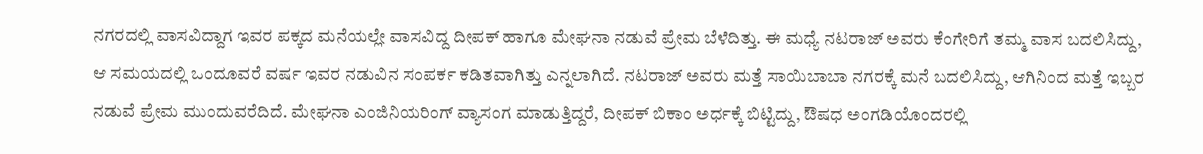ನಗರದಲ್ಲಿ ವಾಸವಿದ್ದಾಗ ಇವರ ಪಕ್ಕದ ಮನೆಯಲ್ಲೇ ವಾಸವಿದ್ದ ದೀಪಕ್ ಹಾಗೂ ಮೇಘನಾ ನಡುವೆ ಪ್ರೇಮ ಬೆಳೆದಿತ್ತು. ಈ ಮಧ್ಯೆ ನಟರಾಜ್ ಅವರು ಕೆಂಗೇರಿಗೆ ತಮ್ಮ ವಾಸ ಬದಲಿಸಿದ್ದು, ಆ ಸಮಯದಲ್ಲಿ ಒಂದೂವರೆ ವರ್ಷ ಇವರ ನಡುವಿನ ಸಂಪರ್ಕ ಕಡಿತವಾಗಿತ್ತು ಎನ್ನಲಾಗಿದೆ. ನಟರಾಜ್ ಅವರು ಮತ್ತೆ ಸಾಯಿಬಾಬಾ ನಗರಕ್ಕೆ ಮನೆ ಬದಲಿಸಿದ್ದು, ಆಗಿನಿಂದ ಮತ್ತೆ ಇಬ್ಬರ ನಡುವೆ ಪ್ರೇಮ ಮುಂದುವರೆದಿದೆ. ಮೇಘನಾ ಎಂಜಿನಿಯರಿಂಗ್ ವ್ಯಾಸಂಗ ಮಾಡುತ್ತಿದ್ದರೆ, ದೀಪಕ್ ಬಿಕಾಂ ಅರ್ಧಕ್ಕೆ ಬಿಟ್ಟಿದ್ದು, ಔಷಧ ಅಂಗಡಿಯೊಂದರಲ್ಲಿ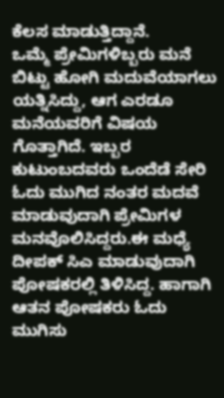ಕೆಲಸ ಮಾಡುತ್ತಿದ್ದಾನೆ.
ಒಮ್ಮೆ ಪ್ರೇಮಿಗಳಿಬ್ಬರು ಮನೆ ಬಿಟ್ಟು ಹೋಗಿ ಮದುವೆಯಾಗಲು ಯತ್ನಿಸಿದ್ದು, ಆಗ ಎರಡೂ ಮನೆಯವರಿಗೆ ವಿಷಯ ಗೊತ್ತಾಗಿದೆ. ಇಬ್ಬರ ಕುಟುಂಬದವರು ಒಂದೆಡೆ ಸೇರಿ ಓದು ಮುಗಿದ ನಂತರ ಮದವೆ ಮಾಡುವುದಾಗಿ ಪ್ರೇಮಿಗಳ ಮನವೊಲಿಸಿದ್ದರು.ಈ ಮಧ್ಯೆ ದೀಪಕ್ ಸಿಎ ಮಾಡುವುದಾಗಿ ಪೋಷಕರಲ್ಲಿ ತಿಳಿಸಿದ್ದ. ಹಾಗಾಗಿ ಆತನ ಪೋಷಕರು ಓದು ಮುಗಿಸು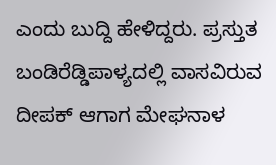ಎಂದು ಬುದ್ದಿ ಹೇಳಿದ್ದರು. ಪ್ರಸ್ತುತ ಬಂಡಿರೆಡ್ಡಿಪಾಳ್ಯದಲ್ಲಿ ವಾಸವಿರುವ ದೀಪಕ್ ಆಗಾಗ ಮೇಘನಾಳ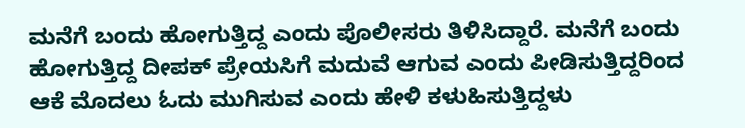ಮನೆಗೆ ಬಂದು ಹೋಗುತ್ತಿದ್ದ ಎಂದು ಪೊಲೀಸರು ತಿಳಿಸಿದ್ದಾರೆ. ಮನೆಗೆ ಬಂದು ಹೋಗುತ್ತಿದ್ದ ದೀಪಕ್ ಪ್ರೇಯಸಿಗೆ ಮದುವೆ ಆಗುವ ಎಂದು ಪೀಡಿಸುತ್ತಿದ್ದರಿಂದ ಆಕೆ ಮೊದಲು ಓದು ಮುಗಿಸುವ ಎಂದು ಹೇಳಿ ಕಳುಹಿಸುತ್ತಿದ್ದಳು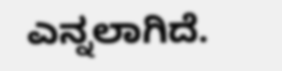ಎನ್ನಲಾಗಿದೆ.